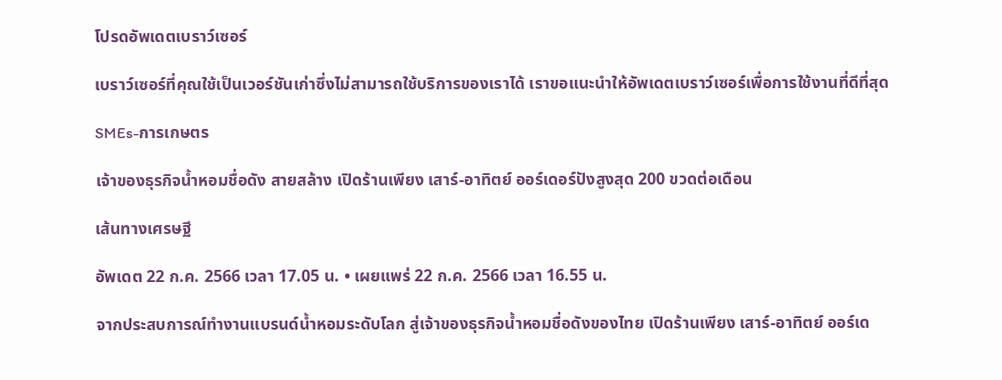โปรดอัพเดตเบราว์เซอร์

เบราว์เซอร์ที่คุณใช้เป็นเวอร์ชันเก่าซึ่งไม่สามารถใช้บริการของเราได้ เราขอแนะนำให้อัพเดตเบราว์เซอร์เพื่อการใช้งานที่ดีที่สุด

SMEs-การเกษตร

เจ้าของธุรกิจน้ำหอมชื่อดัง สายสล้าง เปิดร้านเพียง เสาร์-อาทิตย์ ออร์เดอร์ปังสูงสุด 200 ขวดต่อเดือน

เส้นทางเศรษฐี

อัพเดต 22 ก.ค. 2566 เวลา 17.05 น. • เผยแพร่ 22 ก.ค. 2566 เวลา 16.55 น.

จากประสบการณ์ทำงานแบรนด์น้ำหอมระดับโลก สู่เจ้าของธุรกิจน้ำหอมชื่อดังของไทย เปิดร้านเพียง เสาร์-อาทิตย์ ออร์เด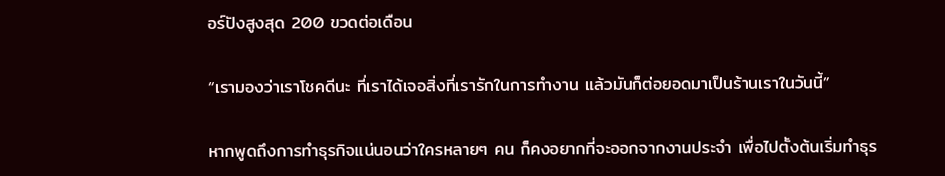อร์ปังสูงสุด 200 ขวดต่อเดือน

“เรามองว่าเราโชคดีนะ ที่เราได้เจอสิ่งที่เรารักในการทำงาน แล้วมันก็ต่อยอดมาเป็นร้านเราในวันนี้”

หากพูดถึงการทำธุรกิจแน่นอนว่าใครหลายๆ คน ก็คงอยากที่จะออกจากงานประจำ เพื่อไปตั้งต้นเริ่มทำธุร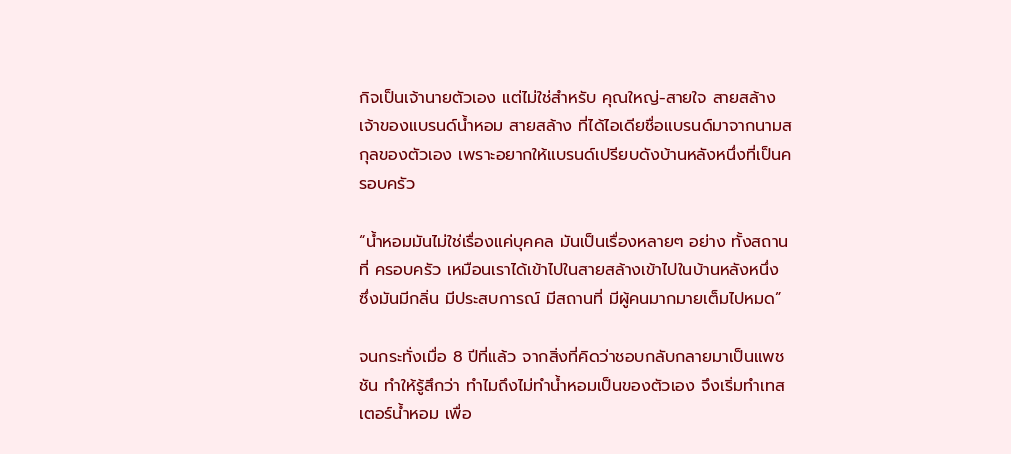กิจเป็นเจ้านายตัวเอง แต่ไม่ใช่สำหรับ คุณใหญ่-สายใจ สายสล้างเจ้าของแบรนด์น้ำหอม สายสล้าง ที่ได้ไอเดียชื่อแบรนด์มาจากนามสกุลของตัวเอง เพราะอยากให้แบรนด์เปรียบดังบ้านหลังหนึ่งที่เป็นครอบครัว

“น้ำหอมมันไม่ใช่เรื่องแค่บุคคล มันเป็นเรื่องหลายๆ อย่าง ทั้งสถานที่ ครอบครัว เหมือนเราได้เข้าไปในสายสล้างเข้าไปในบ้านหลังหนึ่ง ซึ่งมันมีกลิ่น มีประสบการณ์ มีสถานที่ มีผู้คนมากมายเต็มไปหมด”

จนกระทั่งเมื่อ 8 ปีที่แล้ว จากสิ่งที่คิดว่าชอบกลับกลายมาเป็นแพชชัน ทำให้รู้สึกว่า ทำไมถึงไม่ทำน้ำหอมเป็นของตัวเอง จึงเริ่มทำเทสเตอร์น้ำหอม เพื่อ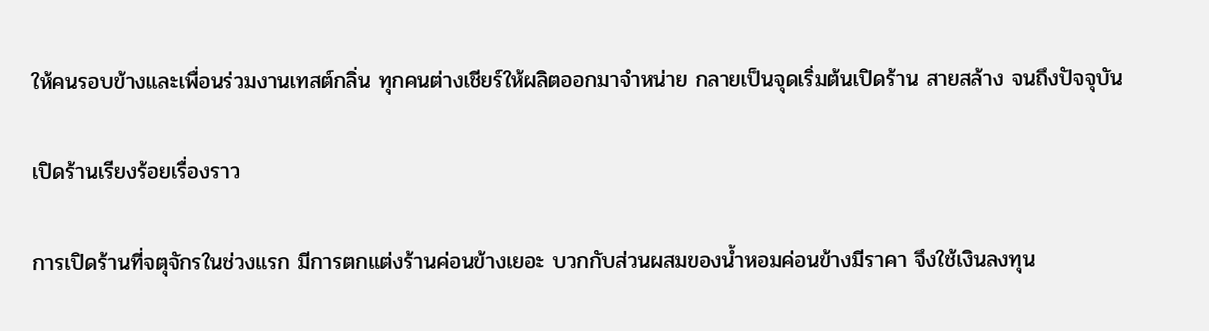ให้คนรอบข้างและเพื่อนร่วมงานเทสต์กลิ่น ทุกคนต่างเชียร์ให้ผลิตออกมาจำหน่าย กลายเป็นจุดเริ่มต้นเปิดร้าน สายสล้าง จนถึงปัจจุบัน

เปิดร้านเรียงร้อยเรื่องราว

การเปิดร้านที่จตุจักรในช่วงแรก มีการตกแต่งร้านค่อนข้างเยอะ บวกกับส่วนผสมของน้ำหอมค่อนข้างมีราคา จึงใช้เงินลงทุน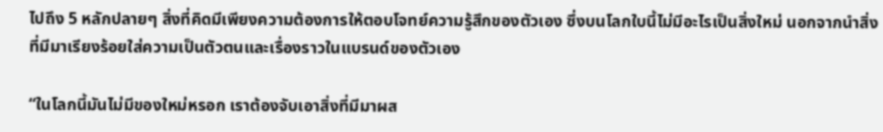ไปถึง 5 หลักปลายๆ สิ่งที่คิดมีเพียงความต้องการให้ตอบโจทย์ความรู้สึกของตัวเอง ซึ่งบนโลกใบนี้ไม่มีอะไรเป็นสิ่งใหม่ นอกจากนำสิ่งที่มีมาเรียงร้อยใส่ความเป็นตัวตนและเรื่องราวในแบรนด์ของตัวเอง

“ในโลกนี้มันไม่มีของใหม่หรอก เราต้องจับเอาสิ่งที่มีมาผส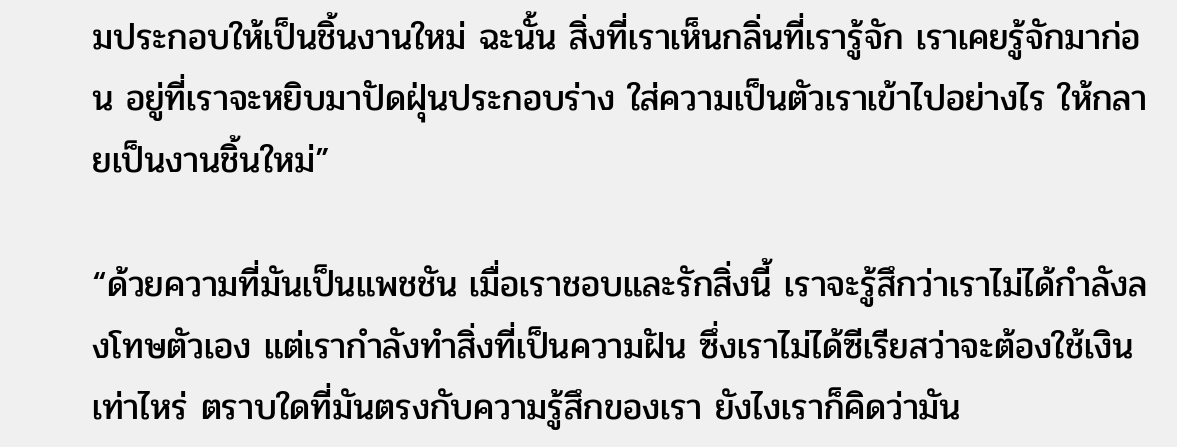มประกอบให้เป็นชิ้นงานใหม่ ฉะนั้น สิ่งที่เราเห็นกลิ่นที่เรารู้จัก เราเคยรู้จักมาก่อน อยู่ที่เราจะหยิบมาปัดฝุ่นประกอบร่าง ใส่ความเป็นตัวเราเข้าไปอย่างไร ให้กลายเป็นงานชิ้นใหม่”

“ด้วยความที่มันเป็นแพชชัน เมื่อเราชอบและรักสิ่งนี้ เราจะรู้สึกว่าเราไม่ได้กำลังลงโทษตัวเอง แต่เรากำลังทำสิ่งที่เป็นความฝัน ซึ่งเราไม่ได้ซีเรียสว่าจะต้องใช้เงินเท่าไหร่ ตราบใดที่มันตรงกับความรู้สึกของเรา ยังไงเราก็คิดว่ามัน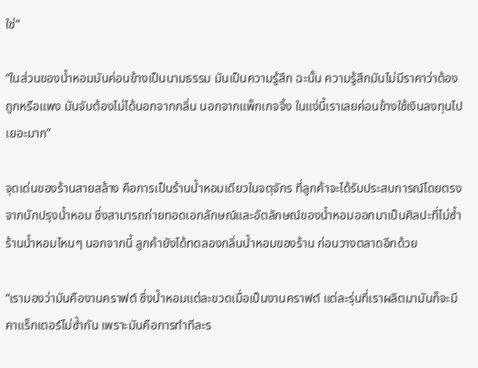ใช่“

“ในส่วนของน้ำหอมมันค่อนข้างเป็นนามธรรม มันเป็นความรู้สึก ฉะนั้น ความรู้สึกมันไม่มีราคาว่าต้องถูกหรือแพง มันจับต้องไม่ได้นอกจากกลิ่น นอกจากแพ็กเกจจิ้ง ในแง่นี้เราเลยค่อนข้างใช้เงินลงทุนไปเยอะมาก”

จุดเด่นของร้านสายสล้าง คือการเป็นร้านน้ำหอมเดียวในจตุจักร ที่ลูกค้าจะได้รับประสบการณ์โดยตรงจากนักปรุงน้ำหอม ซึ่งสามารถถ่ายทอดเอกลักษณ์และอัตลักษณ์ของน้ำหอมออกมาเป็นศิลปะที่ไม่ซ้ำร้านน้ำหอมไหนๆ นอกจากนี้ ลูกค้ายังได้ทดลองกลิ่นน้ำหอมของร้าน ก่อนวางตลาดอีกด้วย

“เรามองว่ามันคืองานคราฟต์ ซึ่งน้ำหอมแต่ละขวดเมื่อเป็นงานคราฟต์ แต่ละรุ่นที่เราผลิตมามันก็จะมีคาแร็กเตอร์ไม่ซ้ำกัน เพราะมันคือการทำทีละร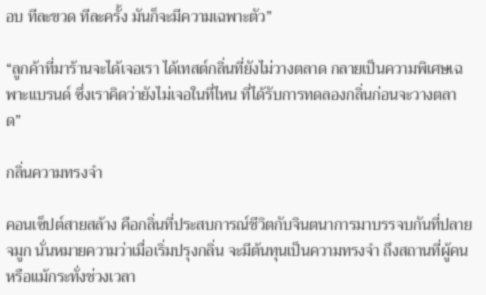อบ ทีละขวด ทีละครั้ง มันก็จะมีความเฉพาะตัว”

“ลูกค้าที่มาร้านจะได้เจอเรา ได้เทสต์กลิ่นที่ยังไม่วางตลาด กลายเป็นความพิเศษเฉพาะแบรนด์ ซึ่งเราคิดว่ายังไม่เจอในที่ไหน ที่ได้รับการทดลองกลิ่นก่อนจะวางตลาด”

กลิ่นความทรงจำ

คอนเซ็ปต์สายสล้าง คือกลิ่นที่ประสบการณ์ชีวิตกับจินตนาการมาบรรจบกันที่ปลายจมูก นั่นหมายความว่าเมื่อเริ่มปรุงกลิ่น จะมีต้นทุนเป็นความทรงจำ ถึงสถานที่ผู้คนหรือแม้กระทั่งช่วงเวลา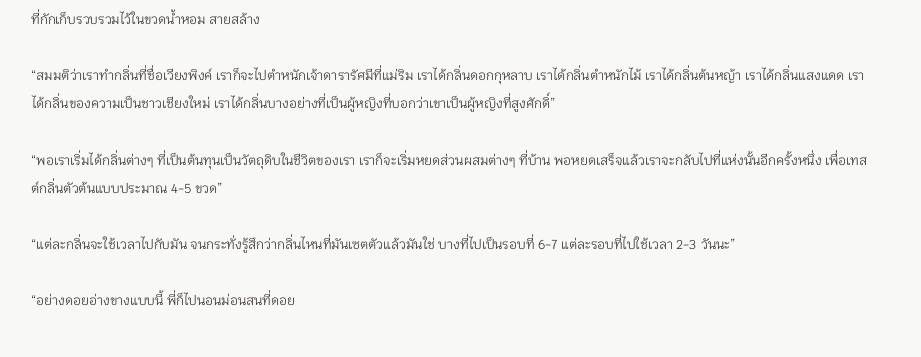ที่กักเก็บรวบรวมไว้ในขวดน้ำหอม สายสล้าง

“สมมติว่าเราทำกลิ่นที่ชื่อเวียงพิงค์ เราก็จะไปตำหนักเจ้าดารารัศมีที่แม่ริม เราได้กลิ่นดอกกุหลาบ เราได้กลิ่นตำหนักไม้ เราได้กลิ่นต้นหญ้า เราได้กลิ่นแสงแดด เราได้กลิ่นของความเป็นชาวเชียงใหม่ เราได้กลิ่นบางอย่างที่เป็นผู้หญิงที่บอกว่าเขาเป็นผู้หญิงที่สูงศักดิ์”

“พอเราเริ่มได้กลิ่นต่างๆ ที่เป็นต้นทุนเป็นวัตถุดิบในชีวิตของเรา เราก็จะเริ่มหยดส่วนผสมต่างๆ ที่บ้าน พอหยดเสร็จแล้วเราจะกลับไปที่แห่งนั้นอีกครั้งหนึ่ง เพื่อเทสต์กลิ่นตัวต้นแบบประมาณ 4-5 ขวด”

“แต่ละกลิ่นจะใช้เวลาไปกับมัน จนกระทั่งรู้สึกว่ากลิ่นไหนที่มันเซตตัวแล้วมันใช่ บางที่ไปเป็นรอบที่ 6-7 แต่ละรอบที่ไปใช้เวลา 2-3 วันนะ”

“อย่างดอยอ่างขางแบบนี้ พี่ก็ไปนอนม่อนสนที่ดอย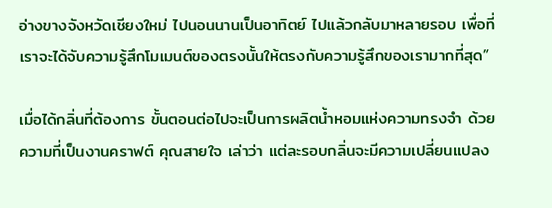อ่างขางจังหวัดเชียงใหม่ ไปนอนนานเป็นอาทิตย์ ไปแล้วกลับมาหลายรอบ เพื่อที่เราจะได้จับความรู้สึกโมเมนต์ของตรงนั้นให้ตรงกับความรู้สึกของเรามากที่สุด”

เมื่อได้กลิ่นที่ต้องการ ขั้นตอนต่อไปจะเป็นการผลิตน้ำหอมแห่งความทรงจำ ด้วยความที่เป็นงานคราฟต์ คุณสายใจ เล่าว่า แต่ละรอบกลิ่นจะมีความเปลี่ยนแปลง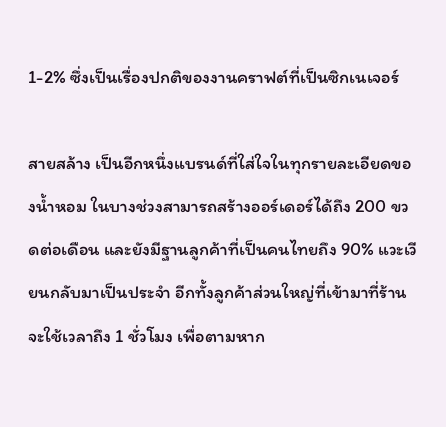1-2% ซึ่งเป็นเรื่องปกติของงานคราฟต์ที่เป็นซิกเนเจอร์

สายสล้าง เป็นอีกหนึ่งแบรนด์ที่ใส่ใจในทุกรายละเอียดของน้ำหอม ในบางช่วงสามารถสร้างออร์เดอร์ได้ถึง 200 ขวดต่อเดือน และยังมีฐานลูกค้าที่เป็นคนไทยถึง 90% แวะเวียนกลับมาเป็นประจำ อีกทั้งลูกค้าส่วนใหญ่ที่เข้ามาที่ร้านจะใช้เวลาถึง 1 ชั่วโมง เพื่อตามหาก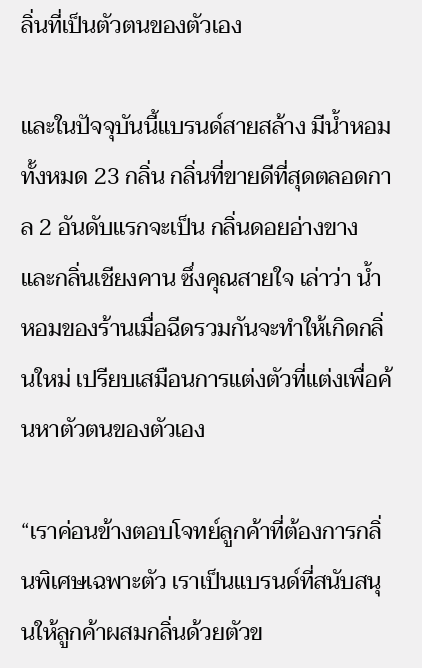ลิ่นที่เป็นตัวตนของตัวเอง

และในปัจจุบันนี้แบรนด์สายสล้าง มีน้ำหอมทั้งหมด 23 กลิ่น กลิ่นที่ขายดีที่สุดตลอดกาล 2 อันดับแรกจะเป็น กลิ่นดอยอ่างขาง และกลิ่นเชียงคาน ซึ่งคุณสายใจ เล่าว่า น้ำหอมของร้านเมื่อฉีดรวมกันจะทำให้เกิดกลิ่นใหม่ เปรียบเสมือนการแต่งตัวที่แต่งเพื่อค้นหาตัวตนของตัวเอง

“เราค่อนข้างตอบโจทย์ลูกค้าที่ต้องการกลิ่นพิเศษเฉพาะตัว เราเป็นแบรนด์ที่สนับสนุนให้ลูกค้าผสมกลิ่นด้วยตัวข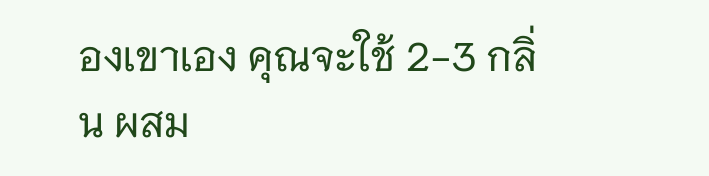องเขาเอง คุณจะใช้ 2-3 กลิ่น ผสม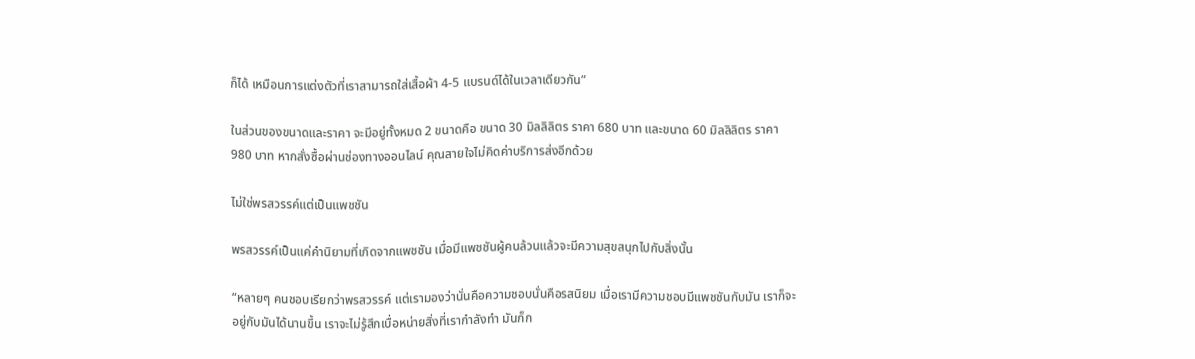ก็ได้ เหมือนการแต่งตัวที่เราสามารถใส่เสื้อผ้า 4-5 แบรนด์ได้ในเวลาเดียวกัน”

ในส่วนของขนาดและราคา จะมีอยู่ทั้งหมด 2 ขนาดคือ ขนาด 30 มิลลิลิตร ราคา 680 บาท และขนาด 60 มิลลิลิตร ราคา 980 บาท หากสั่งซื้อผ่านช่องทางออนไลน์ คุณสายใจไม่คิดค่าบริการส่งอีกด้วย

ไม่ใช่พรสวรรค์แต่เป็นแพชชัน

พรสวรรค์เป็นแค่คำนิยามที่เกิดจากแพชชัน เมื่อมีแพชชันผู้คนล้วนแล้วจะมีความสุขสนุกไปกับสิ่งนั้น

“หลายๆ คนชอบเรียกว่าพรสวรรค์ แต่เรามองว่านั่นคือความชอบนั่นคือรสนิยม เมื่อเรามีความชอบมีแพชชันกับมัน เราก็จะอยู่กับมันได้นานขึ้น เราจะไม่รู้สึกเบื่อหน่ายสิ่งที่เรากำลังทำ มันก็ก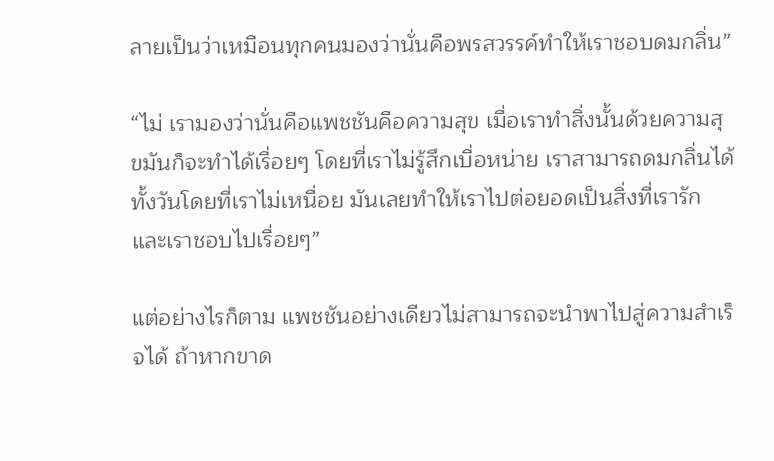ลายเป็นว่าเหมือนทุกคนมองว่านั่นคือพรสวรรค์ทำให้เราชอบดมกลิ่น”

“ไม่ เรามองว่านั่นคือแพชชันคือความสุข เมื่อเราทำสิ่งนั้นด้วยความสุขมันก็จะทำได้เรื่อยๆ โดยที่เราไม่รู้สึกเบื่อหน่าย เราสามารถดมกลิ่นได้ทั้งวันโดยที่เราไม่เหนื่อย มันเลยทำให้เราไปต่อยอดเป็นสิ่งที่เรารักและเราชอบไปเรื่อยๆ”

แต่อย่างไรก็ตาม แพชชันอย่างเดียวไม่สามารถจะนำพาไปสู่ความสำเร็จได้ ถ้าหากขาด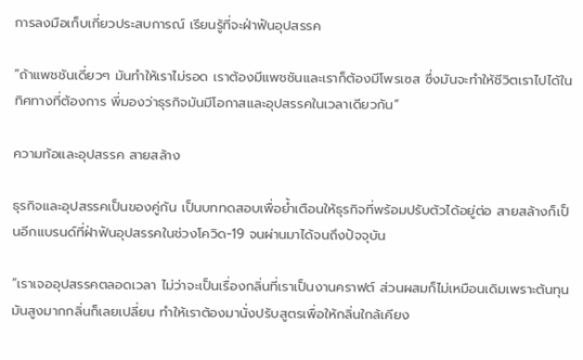การลงมือเก็บเกี่ยวประสบการณ์ เรียนรู้ที่จะฝ่าฟันอุปสรรค

“ถ้าแพชชันเดี่ยวๆ มันทำให้เราไม่รอด เราต้องมีแพชชันและเราก็ต้องมีโพรเซส ซึ่งมันจะทำให้ชีวิตเราไปได้ในทิศทางที่ต้องการ พี่มองว่าธุรกิจมันมีโอกาสและอุปสรรคในเวลาเดียวกัน”

ความท้อและอุปสรรค สายสล้าง

ธุรกิจและอุปสรรคเป็นของคู่กัน เป็นบททดสอบเพื่อย้ำเตือนให้ธุรกิจที่พร้อมปรับตัวได้อยู่ต่อ สายสล้างก็เป็นอีกแบรนด์ที่ฝ่าฟันอุปสรรคในช่วงโควิด-19 จนผ่านมาได้จนถึงปัจจุบัน

“เราเจออุปสรรคตลอดเวลา ไม่ว่าจะเป็นเรื่องกลิ่นที่เราเป็นงานคราฟต์ ส่วนผสมก็ไม่เหมือนเดิมเพราะต้นทุนมันสูงมากกลิ่นก็เลยเปลี่ยน ทำให้เราต้องมานั่งปรับสูตรเพื่อให้กลิ่นใกล้เคียง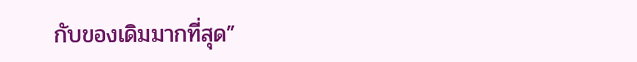กับของเดิมมากที่สุด”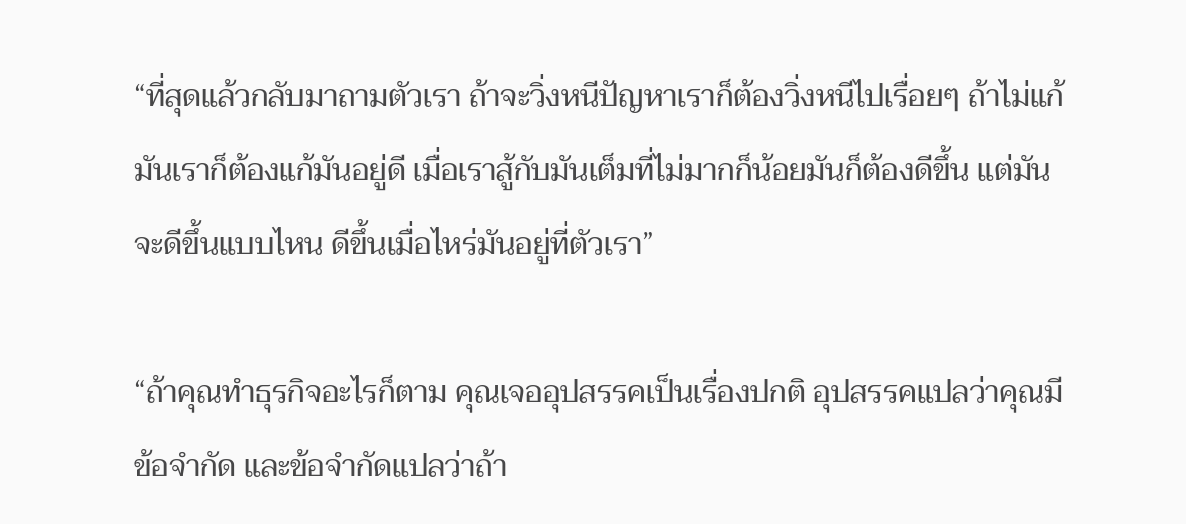“ที่สุดแล้วกลับมาถามตัวเรา ถ้าจะวิ่งหนีปัญหาเราก็ต้องวิ่งหนีไปเรื่อยๆ ถ้าไม่แก้มันเราก็ต้องแก้มันอยู่ดี เมื่อเราสู้กับมันเต็มที่ไม่มากก็น้อยมันก็ต้องดีขึ้น แต่มันจะดีขึ้นแบบไหน ดีขึ้นเมื่อไหร่มันอยู่ที่ตัวเรา”

“ถ้าคุณทำธุรกิจอะไรก็ตาม คุณเจออุปสรรคเป็นเรื่องปกติ อุปสรรคแปลว่าคุณมีข้อจำกัด และข้อจำกัดแปลว่าถ้า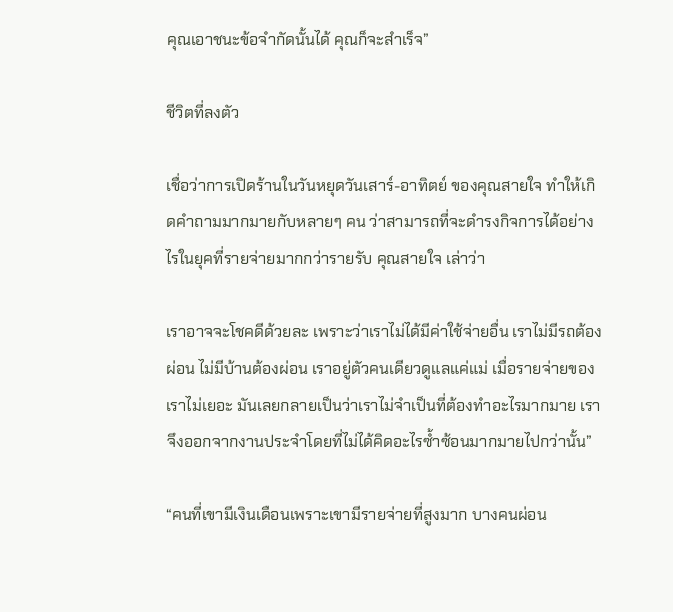คุณเอาชนะข้อจำกัดนั้นได้ คุณก็จะสำเร็จ”

ชีวิตที่ลงตัว

เชื่อว่าการเปิดร้านในวันหยุดวันเสาร์-อาทิตย์ ของคุณสายใจ ทำให้เกิดคำถามมากมายกับหลายๆ คน ว่าสามารถที่จะดำรงกิจการได้อย่างไรในยุคที่รายจ่ายมากกว่ารายรับ คุณสายใจ เล่าว่า

เราอาจจะโชคดีด้วยละ เพราะว่าเราไม่ได้มีค่าใช้จ่ายอื่น เราไม่มีรถต้องผ่อน ไม่มีบ้านต้องผ่อน เราอยู่ตัวคนเดียวดูแลแค่แม่ เมื่อรายจ่ายของเราไม่เยอะ มันเลยกลายเป็นว่าเราไม่จำเป็นที่ต้องทำอะไรมากมาย เราจึงออกจากงานประจำโดยที่ไม่ได้คิดอะไรซ้ำซ้อนมากมายไปกว่านั้น”

“คนที่เขามีเงินเดือนเพราะเขามีรายจ่ายที่สูงมาก บางคนผ่อน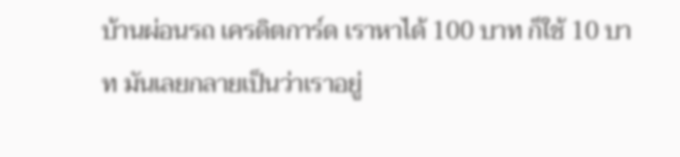บ้านผ่อนรถ เครดิตการ์ด เราหาได้ 100 บาท ก็ใช้ 10 บาท มันเลยกลายเป็นว่าเราอยู่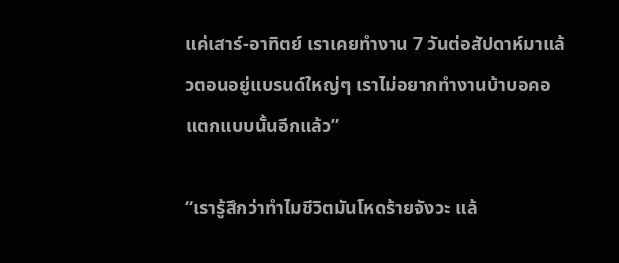แค่เสาร์-อาทิตย์ เราเคยทำงาน 7 วันต่อสัปดาห์มาแล้วตอนอยู่แบรนด์ใหญ่ๆ เราไม่อยากทำงานบ้าบอคอแตกแบบนั้นอีกแล้ว”

“เรารู้สึกว่าทำไมชีวิตมันโหดร้ายจังวะ แล้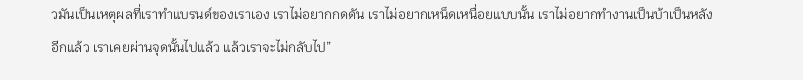วมันเป็นเหตุผลที่เราทำแบรนด์ของเราเอง เราไม่อยากกดดัน เราไม่อยากเหน็ดเหนื่อยแบบนั้น เราไม่อยากทำงานเป็นบ้าเป็นหลังอีกแล้ว เราเคยผ่านจุดนั้นไปแล้ว แล้วเราจะไม่กลับไป”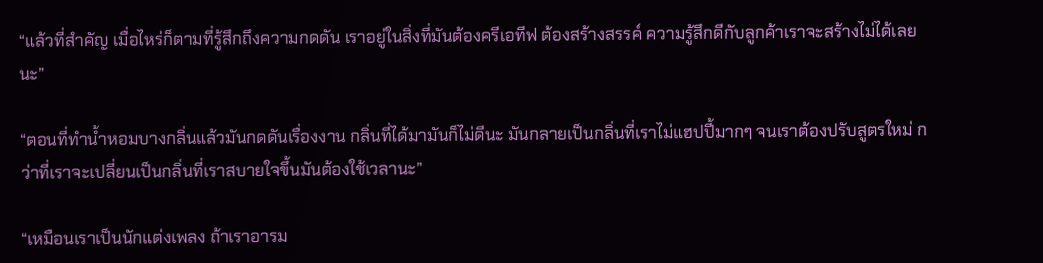“แล้วที่สำคัญ เมื่อไหร่ก็ตามที่รู้สึกถึงความกดดัน เราอยู่ในสิ่งที่มันต้องครีเอทีฟ ต้องสร้างสรรค์ ความรู้สึกดีกับลูกค้าเราจะสร้างไม่ได้เลยนะ”

“ตอนที่ทำน้ำหอมบางกลิ่นแล้วมันกดดันเรื่องงาน กลิ่นที่ได้มามันก็ไม่ดีนะ มันกลายเป็นกลิ่นที่เราไม่แฮปปี้มากๆ จนเราต้องปรับสูตรใหม่ กว่าที่เราจะเปลี่ยนเป็นกลิ่นที่เราสบายใจขึ้นมันต้องใช้เวลานะ”

“เหมือนเราเป็นนักแต่งเพลง ถ้าเราอารม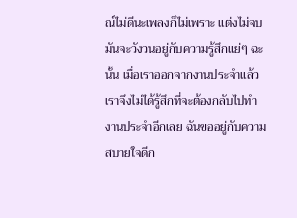ณ์ไม่ดีนะเพลงก็ไม่เพราะ แต่งไม่จบ มันจะวังวนอยู่กับความรู้สึกแย่ๆ ฉะนั้น เมื่อเราออกจากงานประจำแล้ว เราจึงไม่ได้รู้สึกที่จะต้องกลับไปทำงานประจำอีกเลย ฉันขออยู่กับความสบายใจดีก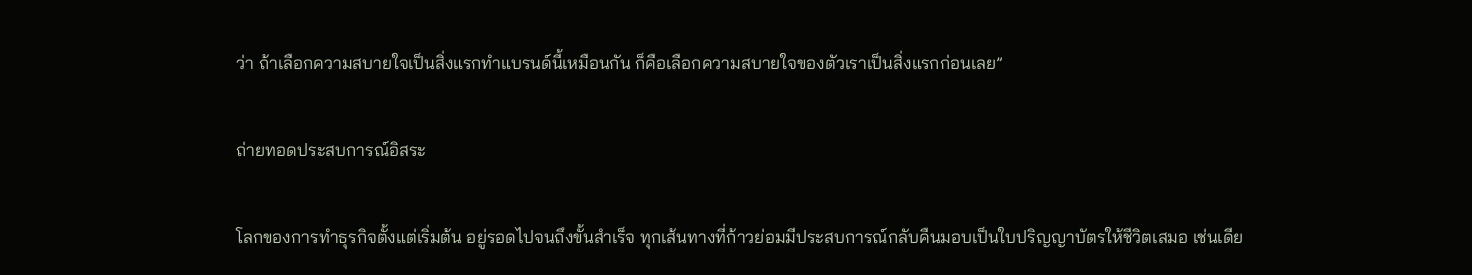ว่า ถ้าเลือกความสบายใจเป็นสิ่งแรกทำแบรนด์นี้เหมือนกัน ก็คือเลือกความสบายใจของตัวเราเป็นสิ่งแรกก่อนเลย”

ถ่ายทอดประสบการณ์อิสระ

โลกของการทำธุรกิจตั้งแต่เริ่มต้น อยู่รอดไปจนถึงขั้นสำเร็จ ทุกเส้นทางที่ก้าวย่อมมีประสบการณ์กลับคืนมอบเป็นใบปริญญาบัตรให้ชีวิตเสมอ เช่นเดีย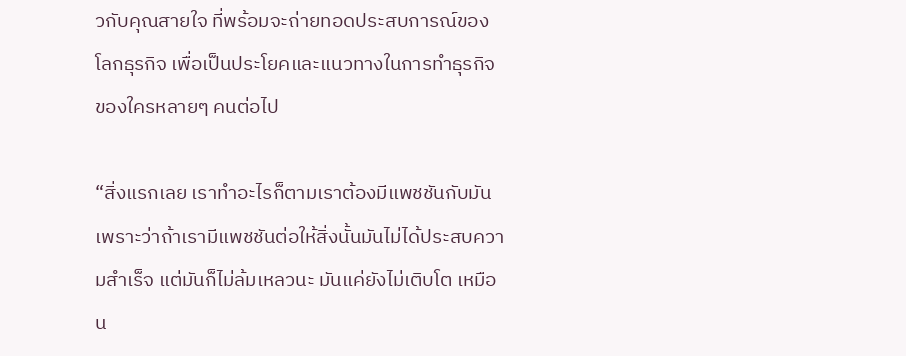วกับคุณสายใจ ที่พร้อมจะถ่ายทอดประสบการณ์ของโลกธุรกิจ เพื่อเป็นประโยคและแนวทางในการทำธุรกิจของใครหลายๆ คนต่อไป

“สิ่งแรกเลย เราทำอะไรก็ตามเราต้องมีแพชชันกับมัน เพราะว่าถ้าเรามีแพชชันต่อให้สิ่งนั้นมันไม่ได้ประสบความสำเร็จ แต่มันก็ไม่ล้มเหลวนะ มันแค่ยังไม่เติบโต เหมือน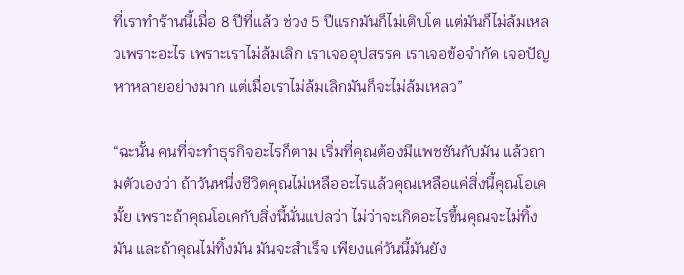ที่เราทำร้านนี้เมื่อ 8 ปีที่แล้ว ช่วง 5 ปีแรกมันก็ไม่เติบโต แต่มันก็ไม่ล้มเหลวเพราะอะไร เพราะเราไม่ล้มเลิก เราเจออุปสรรค เราเจอข้อจำกัด เจอปัญหาหลายอย่างมาก แต่เมื่อเราไม่ล้มเลิกมันก็จะไม่ล้มเหลว”

“ฉะนั้น คนที่จะทำธุรกิจอะไรก็ตาม เริ่มที่คุณต้องมีแพชชันกับมัน แล้วถามตัวเองว่า ถ้าวันหนึ่งชีวิตคุณไม่เหลืออะไรแล้วคุณเหลือแค่สิ่งนี้คุณโอเคมั้ย เพราะถ้าคุณโอเคกับสิ่งนี้นั่นแปลว่า ไม่ว่าจะเกิดอะไรขึ้นคุณจะไม่ทิ้งมัน และถ้าคุณไม่ทิ้งมัน มันจะสำเร็จ เพียงแค่วันนี้มันยัง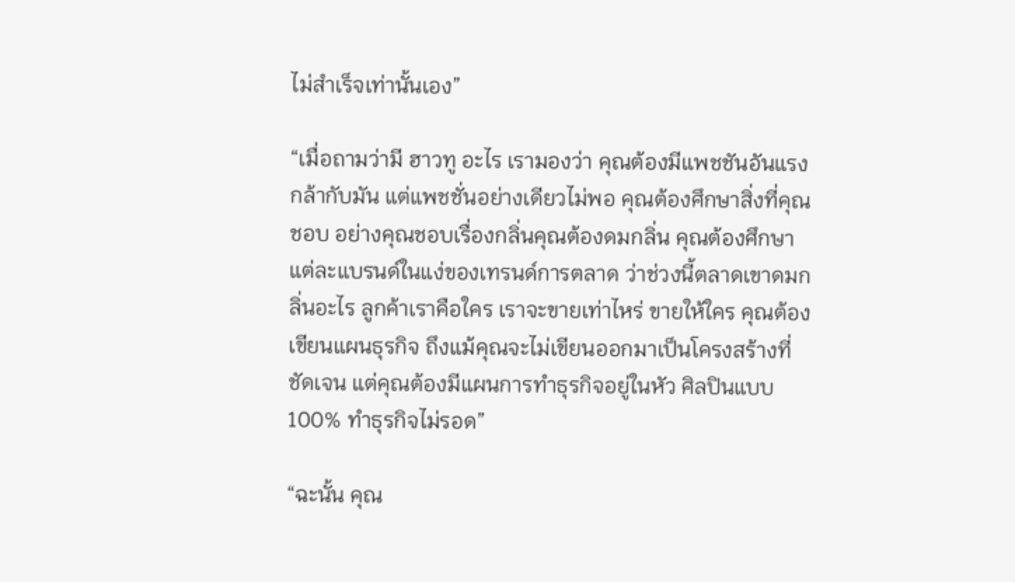ไม่สำเร็จเท่านั้นเอง”

“เมื่อถามว่ามี ฮาวทู อะไร เรามองว่า คุณต้องมีแพชชันอันแรงกล้ากับมัน แต่แพชชั่นอย่างเดียวไม่พอ คุณต้องศึกษาสิ่งที่คุณชอบ อย่างคุณชอบเรื่องกลิ่นคุณต้องดมกลิ่น คุณต้องศึกษาแต่ละแบรนด์ในแง่ของเทรนด์การตลาด ว่าช่วงนี้ตลาดเขาดมกลิ่นอะไร ลูกค้าเราคือใคร เราจะขายเท่าไหร่ ขายให้ใคร คุณต้องเขียนแผนธุรกิจ ถึงแม้คุณจะไม่เขียนออกมาเป็นโครงสร้างที่ชัดเจน แต่คุณต้องมีแผนการทำธุรกิจอยู่ในหัว ศิลปินแบบ 100% ทำธุรกิจไม่รอด”

“ฉะนั้น คุณ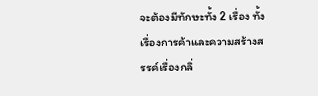จะต้องมีทักษะทั้ง 2 เรื่อง ทั้งเรื่องการค้าและความสร้างสรรค์เรื่องกลิ่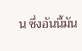น ซึ่งอันนี้มัน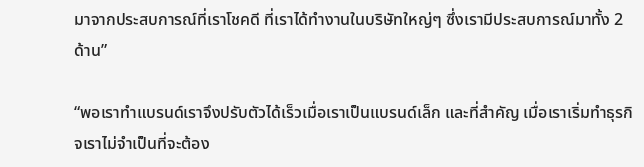มาจากประสบการณ์ที่เราโชคดี ที่เราได้ทำงานในบริษัทใหญ่ๆ ซึ่งเรามีประสบการณ์มาทั้ง 2 ด้าน”

“พอเราทำแบรนด์เราจึงปรับตัวได้เร็วเมื่อเราเป็นแบรนด์เล็ก และที่สำคัญ เมื่อเราเริ่มทำธุรกิจเราไม่จำเป็นที่จะต้อง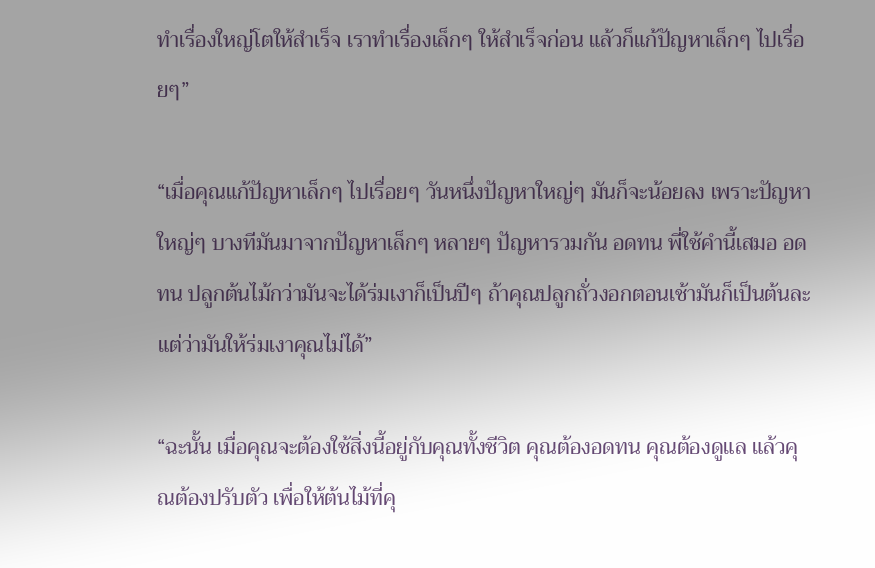ทำเรื่องใหญ่โตให้สำเร็จ เราทำเรื่องเล็กๆ ให้สำเร็จก่อน แล้วก็แก้ปัญหาเล็กๆ ไปเรื่อยๆ”

“เมื่อคุณแก้ปัญหาเล็กๆ ไปเรื่อยๆ วันหนึ่งปัญหาใหญ่ๆ มันก็จะน้อยลง เพราะปัญหาใหญ่ๆ บางทีมันมาจากปัญหาเล็กๆ หลายๆ ปัญหารวมกัน อดทน พี่ใช้คำนี้เสมอ อดทน ปลูกต้นไม้กว่ามันจะได้ร่มเงาก็เป็นปีๆ ถ้าคุณปลูกถั่วงอกตอนเช้ามันก็เป็นต้นละ แต่ว่ามันให้ร่มเงาคุณไม่ได้”

“ฉะนั้น เมื่อคุณจะต้องใช้สิ่งนี้อยู่กับคุณทั้งชีวิต คุณต้องอดทน คุณต้องดูแล แล้วคุณต้องปรับตัว เพื่อให้ต้นไม้ที่คุ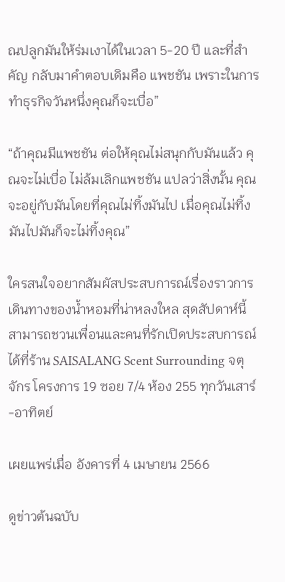ณปลูกมันให้ร่มเงาได้ในเวลา 5-20 ปี และที่สำคัญ กลับมาคำตอบเดิมคือ แพชชัน เพราะในการทำธุรกิจวันหนึ่งคุณก็จะเบื่อ”

“ถ้าคุณมีแพชชัน ต่อให้คุณไม่สนุกกับมันแล้ว คุณจะไม่เบื่อ ไม่ล้มเลิกแพชชัน แปลว่าสิ่งนั้น คุณจะอยู่กับมันโดยที่คุณไม่ทิ้งมันไป เมื่อคุณไม่ทิ้งมันไปมันก็จะไม่ทิ้งคุณ”

ใครสนใจอยากสัมผัสประสบการณ์เรื่องราวการเดินทางของน้ำหอมที่น่าหลงใหล สุดสัปดาห์นี้สามารถชวนเพื่อนและคนที่รักเปิดประสบการณ์ ได้ที่ร้าน SAISALANG Scent Surrounding จตุจักร โครงการ 19 ซอย 7/4 ห้อง 255 ทุกวันเสาร์-อาทิตย์

เผยแพร่เมื่อ อังคารที่ 4 เมษายน 2566

ดูข่าวต้นฉบับ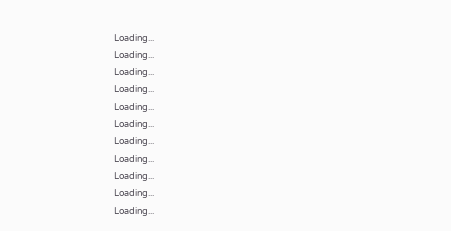Loading...
Loading...
Loading...
Loading...
Loading...
Loading...
Loading...
Loading...
Loading...
Loading...
Loading...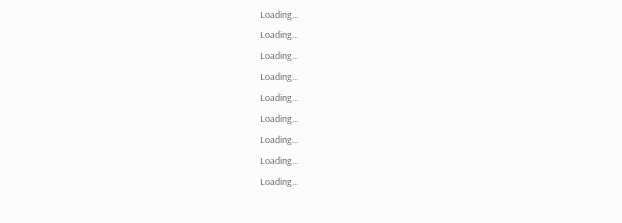Loading...
Loading...
Loading...
Loading...
Loading...
Loading...
Loading...
Loading...
Loading...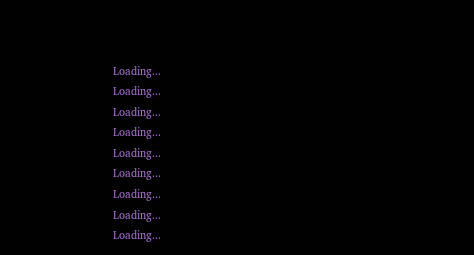Loading...
Loading...
Loading...
Loading...
Loading...
Loading...
Loading...
Loading...
Loading...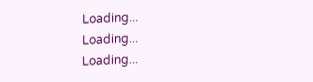Loading...
Loading...
Loading...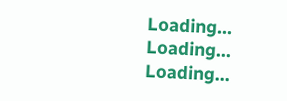Loading...
Loading...
Loading...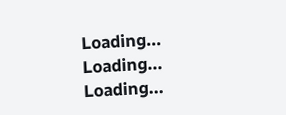Loading...
Loading...
Loading...